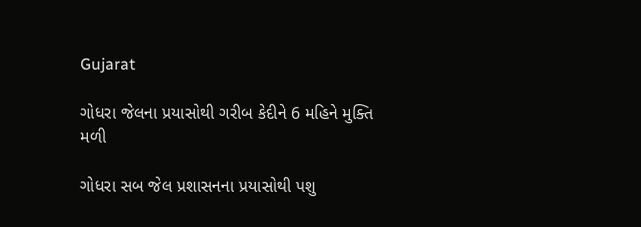Gujarat

ગોધરા જેલના પ્રયાસોથી ગરીબ કેદીને 6 મહિને મુક્તિ મળી

ગોધરા સબ જેલ પ્રશાસનના પ્રયાસોથી પશુ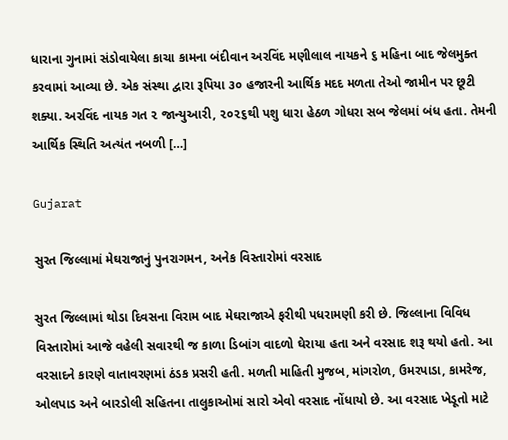ધારાના ગુનામાં સંડોવાયેલા કાચા કામના બંદીવાન અરવિંદ મણીલાલ નાયકને ૬ મહિના બાદ જેલમુક્ત કરવામાં આવ્યા છે. એક સંસ્થા દ્વારા રૂપિયા ૩૦ હજારની આર્થિક મદદ મળતા તેઓ જામીન પર છૂટી શક્યા. અરવિંદ નાયક ગત ૨ જાન્યુઆરી, ૨૦૨૬થી પશુ ધારા હેઠળ ગોધરા સબ જેલમાં બંધ હતા. તેમની આર્થિક સ્થિતિ અત્યંત નબળી […]

Gujarat

સુરત જિલ્લામાં મેઘરાજાનું પુનરાગમન, અનેક વિસ્તારોમાં વરસાદ

સુરત જિલ્લામાં થોડા દિવસના વિરામ બાદ મેઘરાજાએ ફરીથી પધરામણી કરી છે. જિલ્લાના વિવિધ વિસ્તારોમાં આજે વહેલી સવારથી જ કાળા ડિબાંગ વાદળો ઘેરાયા હતા અને વરસાદ શરૂ થયો હતો. આ વરસાદને કારણે વાતાવરણમાં ઠંડક પ્રસરી હતી. મળતી માહિતી મુજબ, માંગરોળ, ઉમરપાડા, કામરેજ, ઓલપાડ અને બારડોલી સહિતના તાલુકાઓમાં સારો એવો વરસાદ નોંધાયો છે. આ વરસાદ ખેડૂતો માટે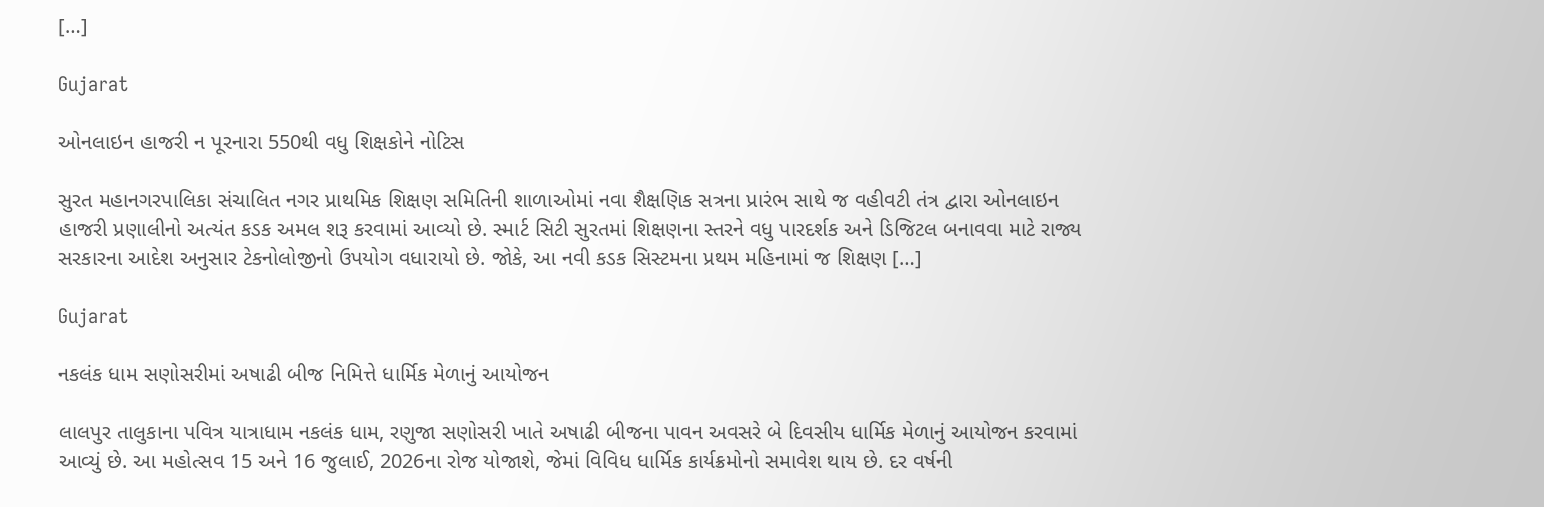[…]

Gujarat

ઓનલાઇન હાજરી ન પૂરનારા 550થી વધુ શિક્ષકોને નોટિસ

સુરત મહાનગરપાલિકા સંચાલિત નગર પ્રાથમિક શિક્ષણ સમિતિની શાળાઓમાં નવા શૈક્ષણિક સત્રના પ્રારંભ સાથે જ વહીવટી તંત્ર દ્વારા ઓનલાઇન હાજરી પ્રણાલીનો અત્યંત કડક અમલ શરૂ કરવામાં આવ્યો છે. સ્માર્ટ સિટી સુરતમાં શિક્ષણના સ્તરને વધુ પારદર્શક અને ડિજિટલ બનાવવા માટે રાજ્ય સરકારના આદેશ અનુસાર ટેકનોલોજીનો ઉપયોગ વધારાયો છે. જોકે, આ નવી કડક સિસ્ટમના પ્રથમ મહિનામાં જ શિક્ષણ […]

Gujarat

નકલંક ધામ સણોસરીમાં અષાઢી બીજ નિમિત્તે ધાર્મિક મેળાનું આયોજન

લાલપુર તાલુકાના પવિત્ર યાત્રાધામ નકલંક ધામ, રણુજા સણોસરી ખાતે અષાઢી બીજના પાવન અવસરે બે દિવસીય ધાર્મિક મેળાનું આયોજન કરવામાં આવ્યું છે. આ મહોત્સવ 15 અને 16 જુલાઈ, 2026ના રોજ યોજાશે, જેમાં વિવિધ ધાર્મિક કાર્યક્રમોનો સમાવેશ થાય છે. દર વર્ષની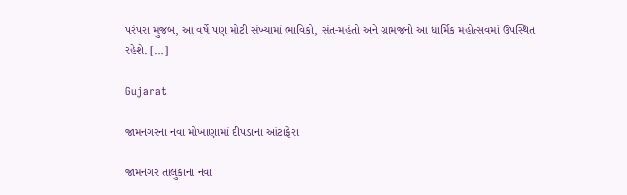પરંપરા મુજબ, આ વર્ષે પણ મોટી સંખ્યામાં ભાવિકો, સંત-મહંતો અને ગ્રામજનો આ ધાર્મિક મહોત્સવમાં ઉપસ્થિત રહેશે. […]

Gujarat

જામનગરના નવા મોખાણામાં દીપડાના આંટાફેરા

જામનગર તાલુકાના નવા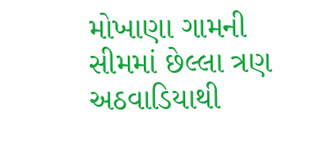મોખાણા ગામની સીમમાં છેલ્લા ત્રણ અઠવાડિયાથી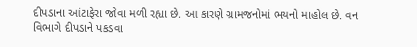દીપડાના આંટાફેરા જોવા મળી રહ્યા છે. આ કારણે ગ્રામજનોમાં ભયનો માહોલ છે. વન વિભાગે દીપડાને પકડવા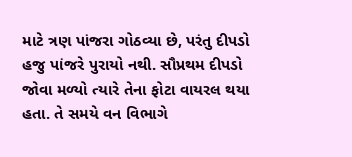માટે ત્રણ પાંજરા ગોઠવ્યા છે, પરંતુ દીપડો હજુ પાંજરે પુરાયો નથી. સૌપ્રથમ દીપડો જોવા મળ્યો ત્યારે તેના ફોટા વાયરલ થયા હતા. તે સમયે વન વિભાગે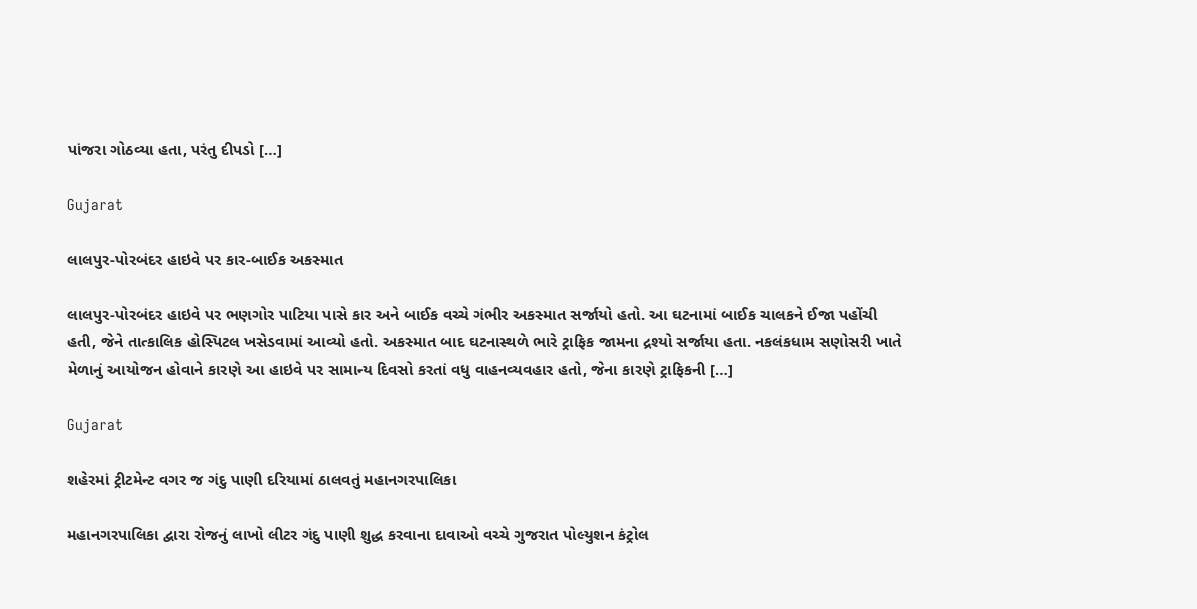પાંજરા ગોઠવ્યા હતા, પરંતુ દીપડો […]

Gujarat

લાલપુર-પોરબંદર હાઇવે પર કાર-બાઈક અકસ્માત

લાલપુર-પોરબંદર હાઇવે પર ભણગોર પાટિયા પાસે કાર અને બાઈક વચ્ચે ગંભીર અકસ્માત સર્જાયો હતો. આ ઘટનામાં બાઈક ચાલકને ઈજા પહોંચી હતી, જેને તાત્કાલિક હોસ્પિટલ ખસેડવામાં આવ્યો હતો. અકસ્માત બાદ ઘટનાસ્થળે ભારે ટ્રાફિક જામના દ્રશ્યો સર્જાયા હતા. નકલંકધામ સણોસરી ખાતે મેળાનું આયોજન હોવાને કારણે આ હાઇવે પર સામાન્ય દિવસો કરતાં વધુ વાહનવ્યવહાર હતો, જેના કારણે ટ્રાફિકની […]

Gujarat

શહેરમાં ટ્રીટમેન્ટ વગર જ ગંદુ પાણી દરિયામાં ઠાલવતું મહાનગરપાલિકા

મહાનગરપાલિકા દ્વારા રોજનું લાખો લીટર ગંદુ પાણી શુદ્ધ કરવાના દાવાઓ વચ્ચે ગુજરાત પોલ્યુશન કંટ્રોલ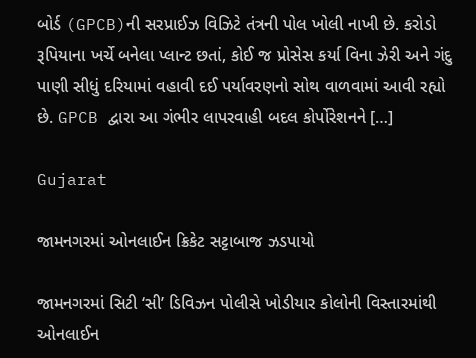બોર્ડ (GPCB)ની સરપ્રાઈઝ વિઝિટે તંત્રની પોલ ખોલી નાખી છે. કરોડો રૂપિયાના ખર્ચે બનેલા પ્લાન્ટ છતાં, કોઈ જ પ્રોસેસ કર્યા વિના ઝેરી અને ગંદુ પાણી સીધું દરિયામાં વહાવી દઈ પર્યાવરણનો સોથ વાળવામાં આવી રહ્યો છે. GPCB દ્વારા આ ગંભીર લાપરવાહી બદલ કોર્પોરેશનને […]

Gujarat

જામનગરમાં ઓનલાઈન ક્રિકેટ સટ્ટાબાજ ઝડપાયો

જામનગરમાં સિટી ‘સી’ ડિવિઝન પોલીસે ખોડીયાર કોલોની વિસ્તારમાંથી ઓનલાઈન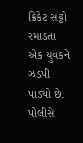ક્રિકેટ સટ્ટો રમાડતા એક યુવકને ઝડપી પાડ્યો છે. પોલીસે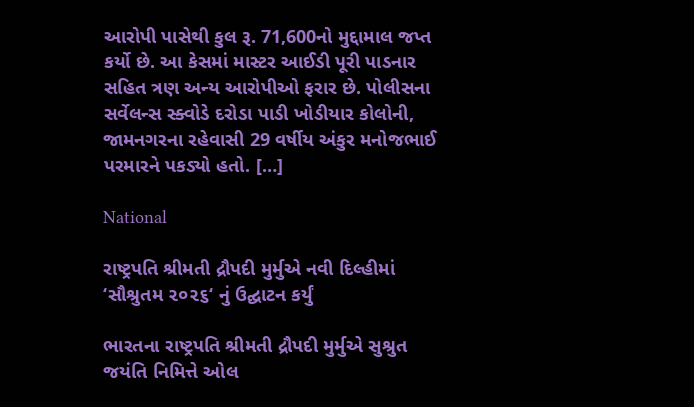આરોપી પાસેથી કુલ રૂ. 71,600નો મુદ્દામાલ જપ્ત કર્યો છે. આ કેસમાં માસ્ટર આઈડી પૂરી પાડનાર સહિત ત્રણ અન્ય આરોપીઓ ફરાર છે. પોલીસના સર્વેલન્સ સ્ક્વોડે દરોડા પાડી ખોડીયાર કોલોની, જામનગરના રહેવાસી 29 વર્ષીય અંકુર મનોજભાઈ પરમારને પકડ્યો હતો. […]

National

રાષ્ટ્રપતિ શ્રીમતી દ્રૌપદી મુર્મુએ નવી દિલ્હીમાં ‘સૌશ્રુતમ ૨૦૨૬‘ નું ઉદ્ઘાટન કર્યું

ભારતના રાષ્ટ્રપતિ શ્રીમતી દ્રૌપદી મુર્મુએ સુશ્રુત જયંતિ નિમિત્તે ઓલ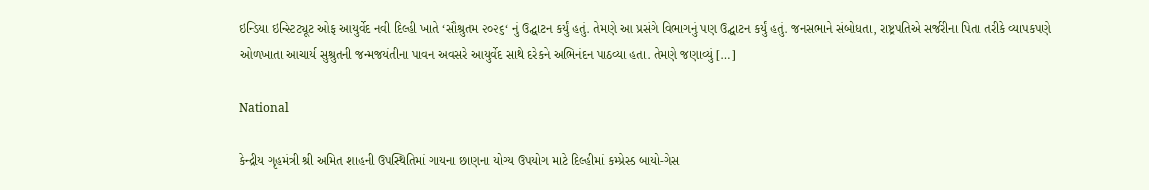ઇન્ડિયા ઇન્સ્ટિટ્યૂટ ઓફ આયુર્વેદ નવી દિલ્હી ખાતે ‘સૌશ્રુતમ ૨૦૨૬‘ નું ઉદ્ઘાટન કર્યું હતું. તેમણે આ પ્રસંગે વિભાગનું પણ ઉદ્ઘાટન કર્યું હતું. જનસભાને સંબોધતા, રાષ્ટ્રપતિએ સર્જરીના પિતા તરીકે વ્યાપકપણે ઓળખાતા આચાર્ય સુશ્રુતની જન્મજયંતીના પાવન અવસરે આયુર્વેદ સાથે દરેકને અભિનંદન પાઠવ્યા હતા. તેમણે જણાવ્યું […]

National

કેન્દ્રીય ગૃહમંત્રી શ્રી અમિત શાહની ઉપસ્થિતિમાં ગાયના છાણના યોગ્ય ઉપયોગ માટે દિલ્હીમાં કમ્પ્રેસ્ડ બાયો-ગેસ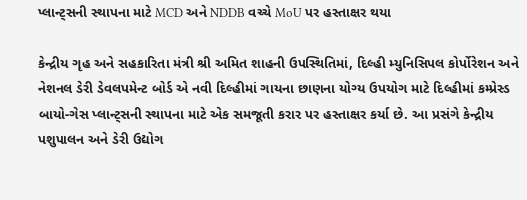પ્લાન્ટ્સની સ્થાપના માટે MCD અને NDDB વચ્ચે MoU પર હસ્તાક્ષર થયા

કેન્દ્રીય ગૃહ અને સહકારિતા મંત્રી શ્રી અમિત શાહની ઉપસ્થિતિમાં, દિલ્હી મ્યુનિસિપલ કોર્પોરેશન અને નેશનલ ડેરી ડેવલપમેન્ટ બોર્ડ એ નવી દિલ્હીમાં ગાયના છાણના યોગ્ય ઉપયોગ માટે દિલ્હીમાં કમ્પ્રેસ્ડ બાયો-ગેસ પ્લાન્ટ્સની સ્થાપના માટે એક સમજૂતી કરાર પર હસ્તાક્ષર કર્યા છે. આ પ્રસંગે કેન્દ્રીય પશુપાલન અને ડેરી ઉદ્યોગ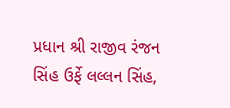પ્રધાન શ્રી રાજીવ રંજન સિંહ ઉર્ફે લલ્લન સિંહ,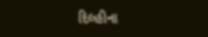દિલ્હીના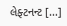લેફ્ટનન્ટ […]